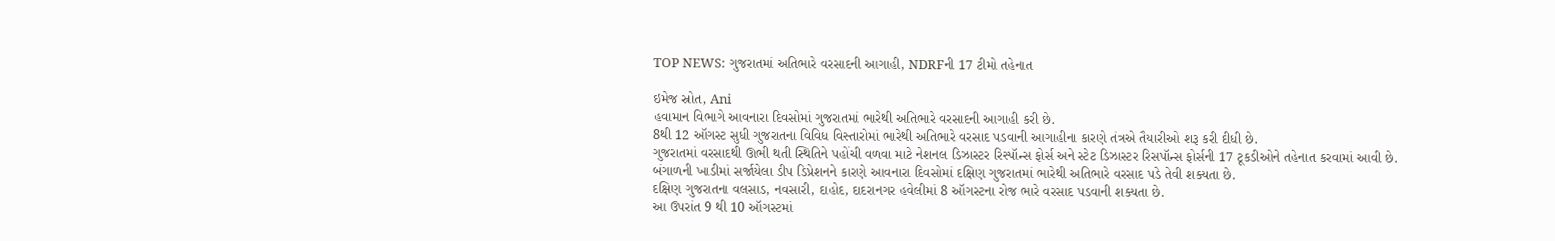TOP NEWS: ગુજરાતમાં અતિભારે વરસાદની આગાહી, NDRFની 17 ટીમો તહેનાત

ઇમેજ સ્રોત, Ani
હવામાન વિભાગે આવનારા દિવસોમાં ગુજરાતમાં ભારેથી અતિભારે વરસાદની આગાહી કરી છે.
8થી 12 ઑગસ્ટ સુધી ગુજરાતના વિવિધ વિસ્તારોમાં ભારેથી અતિભારે વરસાદ પડવાની આગાહીના કારણે તંત્રએ તૈયારીઓ શરૂ કરી દીધી છે.
ગુજરાતમાં વરસાદથી ઊભી થતી સ્થિતિને પહોંચી વળવા માટે નેશનલ ડિઝાસ્ટર રિસ્પૉન્સ ફોર્સ અને સ્ટેટ ડિઝાસ્ટર રિસપૉન્સ ફોર્સની 17 ટૂકડીઓને તહેનાત કરવામાં આવી છે.
બંગાળની ખાડીમાં સર્જાયેલા ડીપ ડિપ્રેશનને કારણે આવનારા દિવસોમાં દક્ષિણ ગુજરાતમાં ભારેથી અતિભારે વરસાદ પડે તેવી શક્યતા છે.
દક્ષિણ ગુજરાતના વલસાડ, નવસારી, દાહોદ, દાદરાનગર હવેલીમાં 8 ઑગસ્ટના રોજ ભારે વરસાદ પડવાની શક્યતા છે.
આ ઉપરાંત 9 થી 10 ઑગસ્ટમાં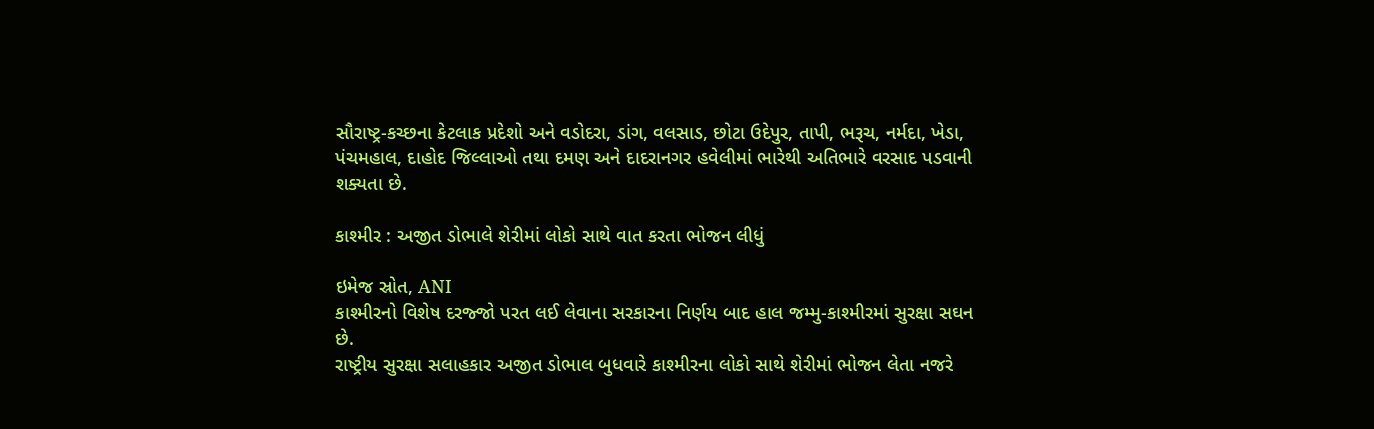સૌરાષ્ટ્ર-કચ્છના કેટલાક પ્રદેશો અને વડોદરા, ડાંગ, વલસાડ, છોટા ઉદેપુર, તાપી, ભરૂચ, નર્મદા, ખેડા, પંચમહાલ, દાહોદ જિલ્લાઓ તથા દમણ અને દાદરાનગર હવેલીમાં ભારેથી અતિભારે વરસાદ પડવાની શક્યતા છે.

કાશ્મીર : અજીત ડોભાલે શેરીમાં લોકો સાથે વાત કરતા ભોજન લીધું

ઇમેજ સ્રોત, ANI
કાશ્મીરનો વિશેષ દરજ્જો પરત લઈ લેવાના સરકારના નિર્ણય બાદ હાલ જમ્મુ-કાશ્મીરમાં સુરક્ષા સઘન છે.
રાષ્ટ્રીય સુરક્ષા સલાહકાર અજીત ડોભાલ બુધવારે કાશ્મીરના લોકો સાથે શેરીમાં ભોજન લેતા નજરે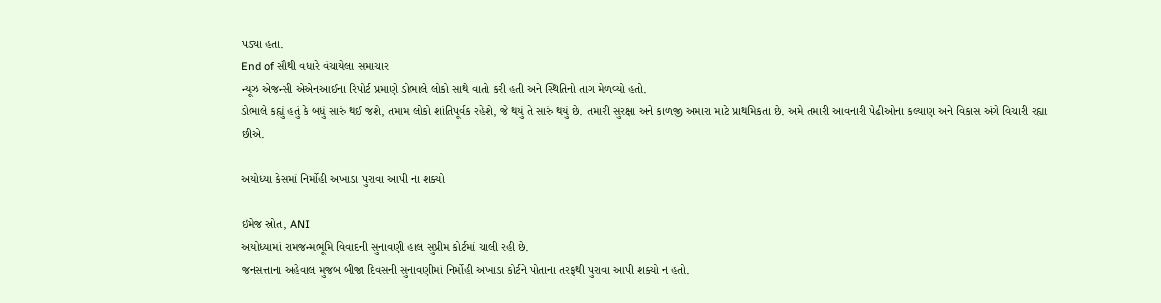પડ્યા હતા.
End of સૌથી વધારે વંચાયેલા સમાચાર
ન્યૂઝ એજન્સી એએનઆઈના રિપોર્ટ પ્રમાણે ડોભાલે લોકો સાથે વાતો કરી હતી અને સ્થિતિનો તાગ મેળવ્યો હતો.
ડોભાલે કહ્યું હતું કે બધું સારું થઈ જશે, તમામ લોકો શાંતિપૂર્વક રહેશે, જે થયું તે સારું થયું છે. તમારી સુરક્ષા અને કાળજી અમારા માટે પ્રાથમિકતા છે. અમે તમારી આવનારી પેઢીઓના કલ્યાણ અને વિકાસ અંગે વિચારી રહ્યા છીએ.

અયોધ્યા કેસમાં નિર્મોહી અખાડા પુરાવા આપી ના શક્યો

ઇમેજ સ્રોત, ANI
અયોધ્યામાં રામજન્મભૂમિ વિવાદની સુનાવણી હાલ સુપ્રીમ કોર્ટમાં ચાલી રહી છે.
જનસત્તાના અહેવાલ મુજબ બીજા દિવસની સુનાવણીમાં નિર્મોહી અખાડા કોર્ટને પોતાના તરફથી પુરાવા આપી શક્યો ન હતો.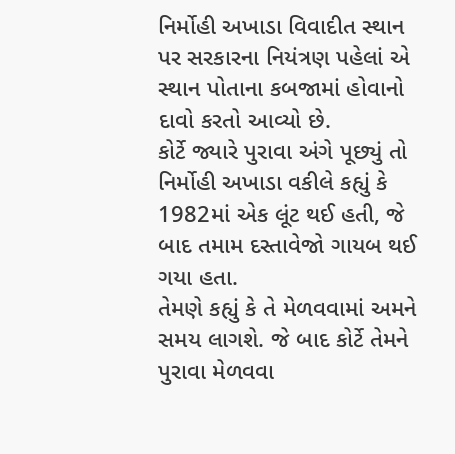નિર્મોહી અખાડા વિવાદીત સ્થાન પર સરકારના નિયંત્રણ પહેલાં એ સ્થાન પોતાના કબજામાં હોવાનો દાવો કરતો આવ્યો છે.
કોર્ટે જ્યારે પુરાવા અંગે પૂછ્યું તો નિર્મોહી અખાડા વકીલે કહ્યું કે 1982માં એક લૂંટ થઈ હતી, જે બાદ તમામ દસ્તાવેજો ગાયબ થઈ ગયા હતા.
તેમણે કહ્યું કે તે મેળવવામાં અમને સમય લાગશે. જે બાદ કોર્ટે તેમને પુરાવા મેળવવા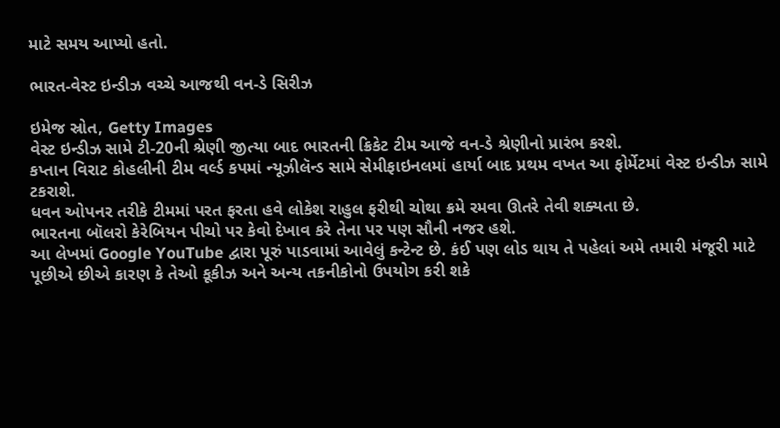માટે સમય આપ્યો હતો.

ભારત-વેસ્ટ ઇન્ડીઝ વચ્ચે આજથી વન-ડે સિરીઝ

ઇમેજ સ્રોત, Getty Images
વેસ્ટ ઇન્ડીઝ સામે ટી-20ની શ્રેણી જીત્યા બાદ ભારતની ક્રિકેટ ટીમ આજે વન-ડે શ્રેણીનો પ્રારંભ કરશે.
કપ્તાન વિરાટ કોહલીની ટીમ વર્લ્ડ કપમાં ન્યૂઝીલૅન્ડ સામે સેમીફાઇનલમાં હાર્યા બાદ પ્રથમ વખત આ ફોર્મેટમાં વેસ્ટ ઇન્ડીઝ સામે ટકરાશે.
ધવન ઓપનર તરીકે ટીમમાં પરત ફરતા હવે લોકેશ રાહુલ ફરીથી ચોથા ક્રમે રમવા ઊતરે તેવી શક્યતા છે.
ભારતના બૉલરો કેરેબિયન પીચો પર કેવો દેખાવ કરે તેના પર પણ સૌની નજર હશે.
આ લેખમાં Google YouTube દ્વારા પૂરું પાડવામાં આવેલું કન્ટેન્ટ છે. કંઈ પણ લોડ થાય તે પહેલાં અમે તમારી મંજૂરી માટે પૂછીએ છીએ કારણ કે તેઓ કૂકીઝ અને અન્ય તકનીકોનો ઉપયોગ કરી શકે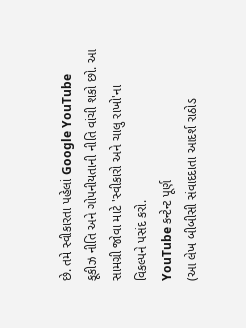છે. તમે સ્વીકારતા પહેલાં Google YouTube કૂકીઝ નીતિ અને ગોપનીયતાની નીતિ વાંચી શકો છો. આ સામગ્રી જોવા માટે 'સ્વીકારો અને ચાલુ રાખો'ના વિકલ્પને પસંદ કરો.
YouTube કન્ટેન્ટ પૂર્ણ
(આ લેખ બીબીસી સંવાદદાતા આદર્શ રાઠોડ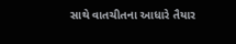સાથે વાતચીતના આધારે તૈયાર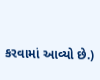કરવામાં આવ્યો છે.)